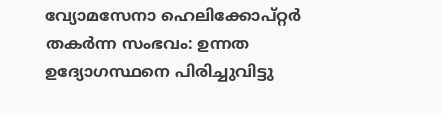വ്യോമസേനാ ഹെലിക്കോപ്റ്റര്‍ തകര്‍ന്ന സംഭവം: ഉന്നത ഉദ്യോഗസ്ഥനെ പിരിച്ചുവിട്ടു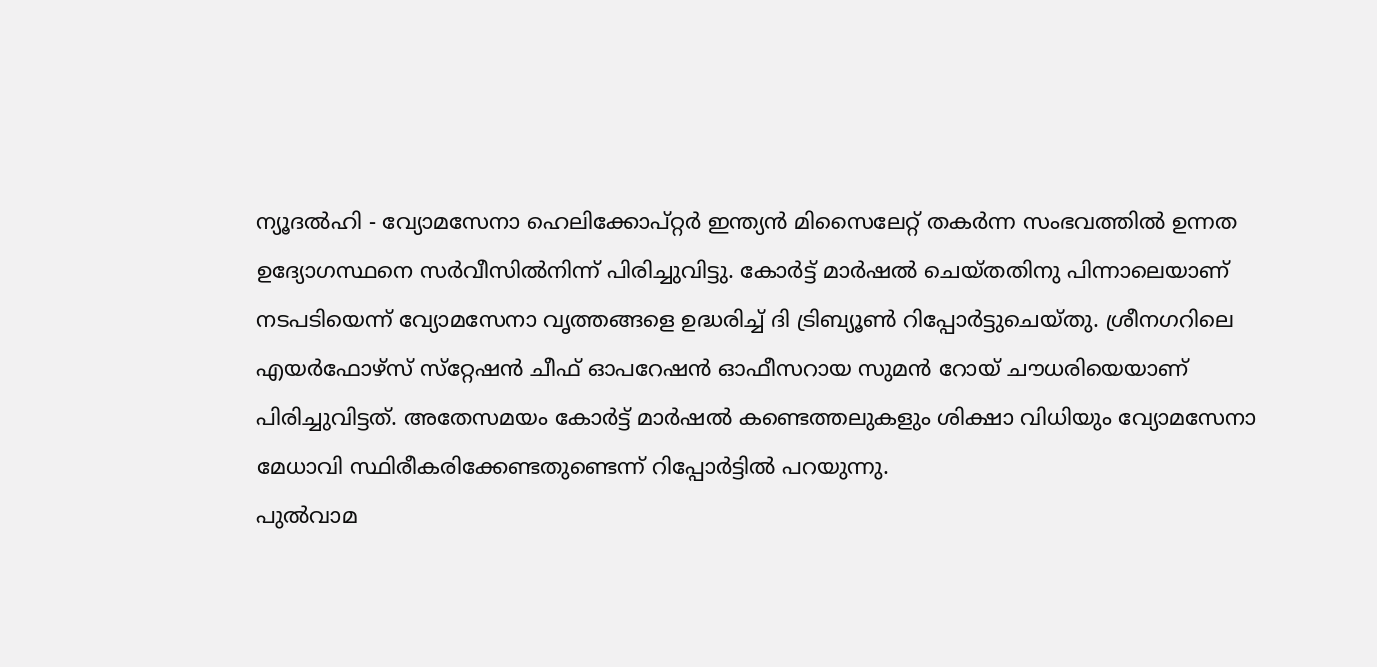ന്യൂദല്‍ഹി - വ്യോമസേനാ ഹെലിക്കോപ്റ്റര്‍ ഇന്ത്യന്‍ മിസൈലേറ്റ് തകര്‍ന്ന സംഭവത്തില്‍ ഉന്നത ഉദ്യോഗസ്ഥനെ സര്‍വീസില്‍നിന്ന് പിരിച്ചുവിട്ടു. കോര്‍ട്ട് മാര്‍ഷല്‍ ചെയ്തതിനു പിന്നാലെയാണ് നടപടിയെന്ന് വ്യോമസേനാ വൃത്തങ്ങളെ ഉദ്ധരിച്ച് ദി ട്രിബ്യൂണ്‍ റിപ്പോര്‍ട്ടുചെയ്തു. ശ്രീനഗറിലെ എയര്‍ഫോഴ്‌സ് സ്‌റ്റേഷന്‍ ചീഫ് ഓപറേഷന്‍ ഓഫീസറായ സുമന്‍ റോയ് ചൗധരിയെയാണ് പിരിച്ചുവിട്ടത്. അതേസമയം കോര്‍ട്ട് മാര്‍ഷല്‍ കണ്ടെത്തലുകളും ശിക്ഷാ വിധിയും വ്യോമസേനാ മേധാവി സ്ഥിരീകരിക്കേണ്ടതുണ്ടെന്ന് റിപ്പോര്‍ട്ടില്‍ പറയുന്നു.
പുല്‍വാമ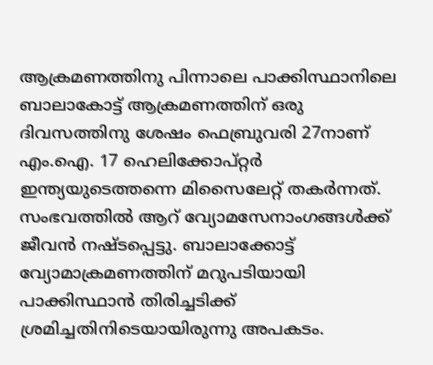ആക്രമണത്തിനു പിന്നാലെ പാക്കിസ്ഥാനിലെ ബാലാകോട്ട് ആക്രമണത്തിന് ഒരു ദിവസത്തിനു ശേഷം ഫെബ്രുവരി 27നാണ് എം.ഐ. 17 ഹെലിക്കോപ്റ്റര്‍ ഇന്ത്യയുടെത്തന്നെ മിസൈലേറ്റ് തകര്‍ന്നത്.
സംഭവത്തില്‍ ആറ് വ്യോമസേനാംഗങ്ങള്‍ക്ക് ജീവന്‍ നഷ്ടപ്പെട്ടു. ബാലാക്കോട്ട് വ്യോമാക്രമണത്തിന് മറുപടിയായി പാക്കിസ്ഥാന്‍ തിരിച്ചടിക്ക് ശ്രമിച്ചതിനിടെയായിരുന്നു അപകടം.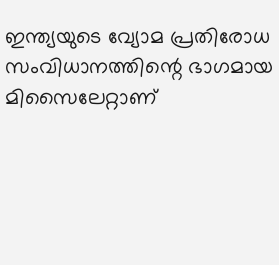ഇന്ത്യയുടെ വ്യോമ പ്രതിരോധ സംവിധാനത്തിന്റെ ഭാഗമായ മിസൈലേറ്റാണ്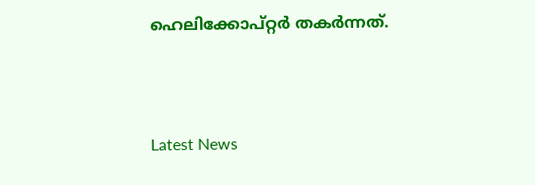ഹെലിക്കോപ്റ്റര്‍ തകര്‍ന്നത്.



Latest News